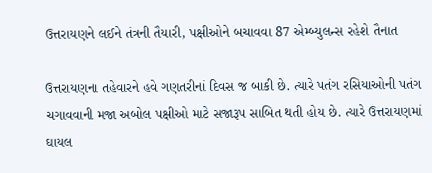ઉત્તરાયણને લઈને તંત્રની તૈયારી, પક્ષીઓને બચાવવા 87 એમ્બ્યુલન્સ રહેશે તૈનાત

ઉત્તરાયણના તહેવારને હવે ગણતરીનાં દિવસ જ બાકી છે. ત્યારે પતંગ રસિયાઓની પતંગ ચગાવવાની મજા અબોલ પક્ષીઓ માટે સજારૂપ સાબિત થતી હોય છે. ત્યારે ઉત્તરાયણમાં ઘાયલ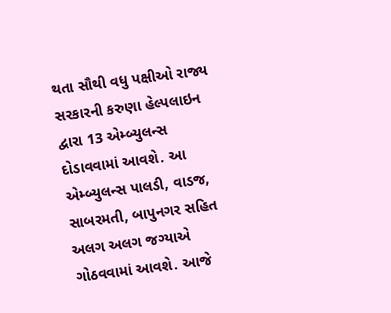થતા સૌથી વધુ પક્ષીઓ રાજ્ય સરકારની કરુણા હેલ્પલાઇન દ્વારા 13 એમ્બ્યુલન્સ દોડાવવામાં આવશે. આ એમ્બ્યુલન્સ પાલડી, વાડજ, સાબરમતી, બાપુનગર સહિત અલગ અલગ જગ્યાએ ગોઠવવામાં આવશે. આજે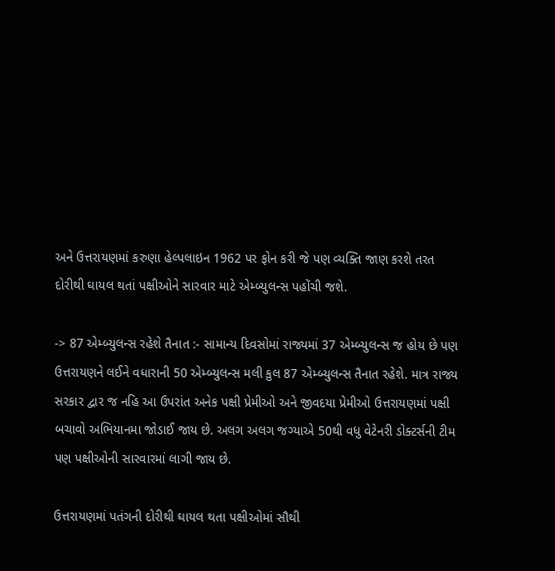અને ઉત્તરાયણમાં કરુણા હેલ્પલાઇન 1962 પર ફોન કરી જે પણ વ્યક્તિ જાણ કરશે તરત દોરીથી ઘાયલ થતાં પક્ષીઓને સારવાર માટે એમ્બ્યુલન્સ પહોંચી જશે.

-> 87 એમ્બ્યુલન્સ રહેશે તૈનાત :- સામાન્ય દિવસોમાં રાજ્યમાં 37 એમ્બ્યુલન્સ જ હોય છે પણ ઉત્તરાયણને લઈને વધારાની 50 એમ્બ્યુલન્સ મલી કુલ 87 એમ્બ્યુલન્સ તૈનાત રહેશે. માત્ર રાજ્ય સરકાર દ્વાર જ નહિ આ ઉપરાંત અનેક પક્ષી પ્રેમીઓ અને જીવદયા પ્રેમીઓ ઉત્તરાયણમાં પક્ષી બચાવો અભિયાનમા જોડાઈ જાય છે. અલગ અલગ જગ્યાએ 50થી વધુ વેટેનરી ડોક્ટર્સની ટીમ પણ પક્ષીઓની સારવારમાં લાગી જાય છે.

ઉત્તરાયણમાં પતંગની દોરીથી ઘાયલ થતા પક્ષીઓમાં સૌથી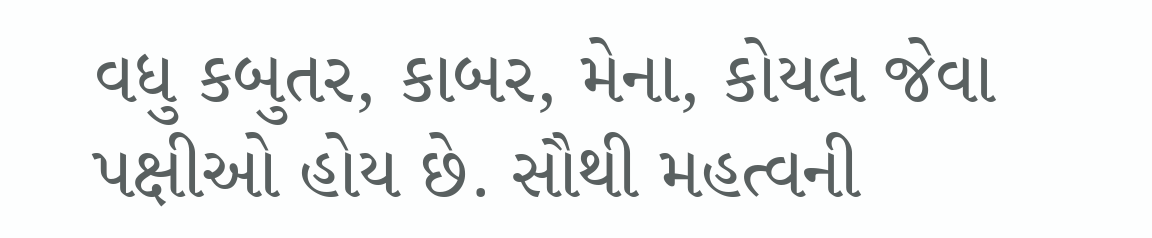વધુ કબુતર, કાબર, મેના, કોયલ જેવા પક્ષીઓ હોય છે. સૌથી મહત્વની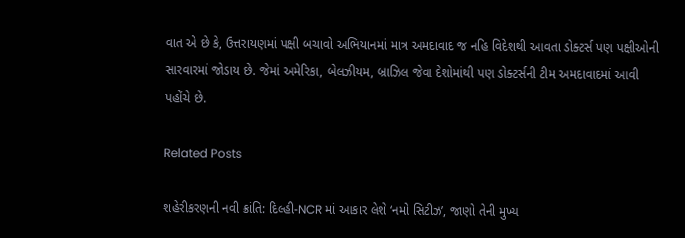વાત એ છે કે, ઉત્તરાયણમાં પક્ષી બચાવો અભિયાનમાં માત્ર અમદાવાદ જ નહિ વિદેશથી આવતા ડોક્ટર્સ પણ પક્ષીઓની સારવારમાં જોડાય છે. જેમાં અમેરિકા, બેલઝીયમ, બ્રાઝિલ જેવા દેશોમાંથી પણ ડોક્ટર્સની ટીમ અમદાવાદમાં આવી પહોંચે છે.

Related Posts

શહેરીકરણની નવી ક્રાંતિ: દિલ્હી-NCR માં આકાર લેશે ‘નમો સિટીઝ’, જાણો તેની મુખ્ય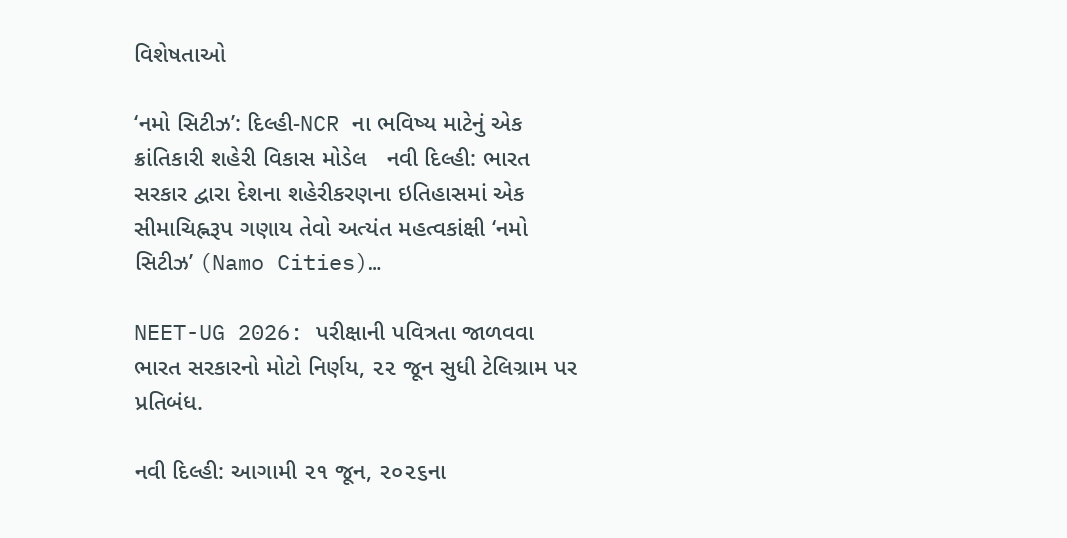વિશેષતાઓ

‘નમો સિટીઝ’: દિલ્હી-NCR ના ભવિષ્ય માટેનું એક ક્રાંતિકારી શહેરી વિકાસ મોડેલ   નવી દિલ્હી: ભારત સરકાર દ્વારા દેશના શહેરીકરણના ઇતિહાસમાં એક સીમાચિહ્નરૂપ ગણાય તેવો અત્યંત મહત્વકાંક્ષી ‘નમો સિટીઝ’ (Namo Cities)…

NEET-UG 2026: પરીક્ષાની પવિત્રતા જાળવવા ભારત સરકારનો મોટો નિર્ણય, ૨૨ જૂન સુધી ટેલિગ્રામ પર પ્રતિબંધ.

નવી દિલ્હી: આગામી ૨૧ જૂન, ૨૦૨૬ના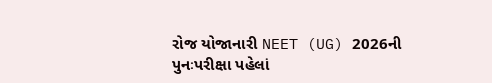રોજ યોજાનારી NEET (UG) 2026ની પુનઃપરીક્ષા પહેલાં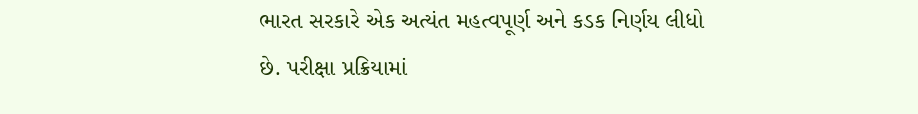ભારત સરકારે એક અત્યંત મહત્વપૂર્ણ અને કડક નિર્ણય લીધો છે. પરીક્ષા પ્રક્રિયામાં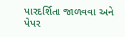પારદર્શિતા જાળવવા અને પેપર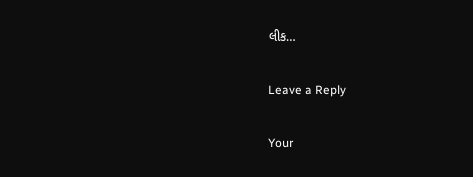લીક…

Leave a Reply

Your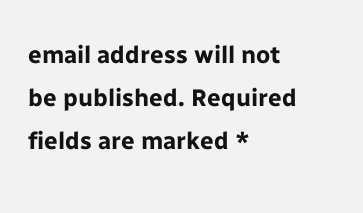email address will not be published. Required fields are marked *